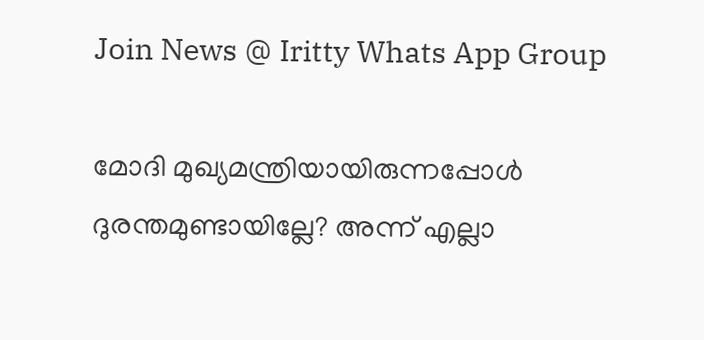Join News @ Iritty Whats App Group

മോദി മുഖ്യമന്ത്രിയായിരുന്നപ്പോൾ ദുരന്തമുണ്ടായില്ലേ? അന്ന് എല്ലാ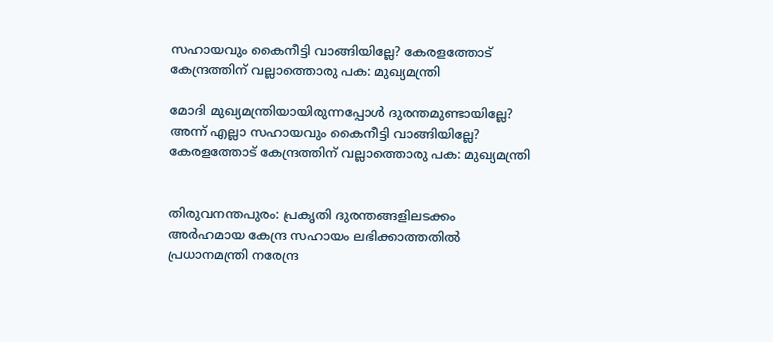സഹായവും കൈനീട്ടി വാങ്ങിയില്ലേ? കേരളത്തോട് കേന്ദ്രത്തിന് വല്ലാത്തൊരു പക: മുഖ്യമന്ത്രി

മോദി മുഖ്യമന്ത്രിയായിരുന്നപ്പോൾ ദുരന്തമുണ്ടായില്ലേ? അന്ന് എല്ലാ സഹായവും കൈനീട്ടി വാങ്ങിയില്ലേ? കേരളത്തോട് കേന്ദ്രത്തിന് വല്ലാത്തൊരു പക: മുഖ്യമന്ത്രി


തിരുവനന്തപുരം: പ്രകൃതി ദുരന്തങ്ങളിലടക്കം അർഹമായ കേന്ദ്ര സഹായം ലഭിക്കാത്തതിൽ പ്രധാനമന്ത്രി നരേന്ദ്ര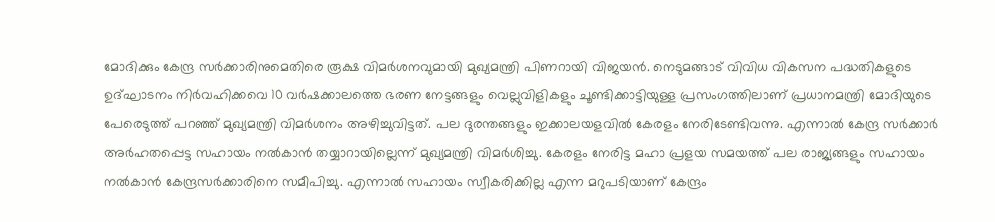മോദിക്കും കേന്ദ്ര സർക്കാരിനുമെതിരെ രൂക്ഷ വിമർശനവുമായി മുഖ്യമന്ത്രി പിണറായി വിജയൻ. നെടുമങ്ങാട് വിവിധ വികസന പദ്ധതികളുടെ ഉദ്ഘാടനം നിർവഹിക്കവെ 10 വ‍ർഷക്കാലത്തെ ഭരണ നേട്ടങ്ങളും വെല്ലുവിളികളും ചൂണ്ടിക്കാട്ടിയുള്ള പ്രസംഗത്തിലാണ് പ്രധാനമന്ത്രി മോദിയുടെ പേരെടുത്ത് പറഞ്ഞ് മുഖ്യമന്ത്രി വിമർശനം അഴിച്ചുവിട്ടത്. പല ദുരന്തങ്ങളും ഇക്കാലയളവിൽ കേരളം നേരിടേണ്ടിവന്നു. എന്നാൽ കേന്ദ്ര സർക്കാർ അർഹതപ്പെട്ട സഹായം നൽകാൻ തയ്യാറായില്ലെന്ന് മുഖ്യമന്ത്രി വിമർശിച്ചു. കേരളം നേരിട്ട മഹാ പ്രളയ സമയത്ത് പല രാജ്യങ്ങളും സഹായം നൽകാൻ കേന്ദ്രസർക്കാരിനെ സമീപിച്ചു. എന്നാൽ സഹായം സ്വീകരിക്കില്ല എന്ന മറുപടിയാണ് കേന്ദ്രം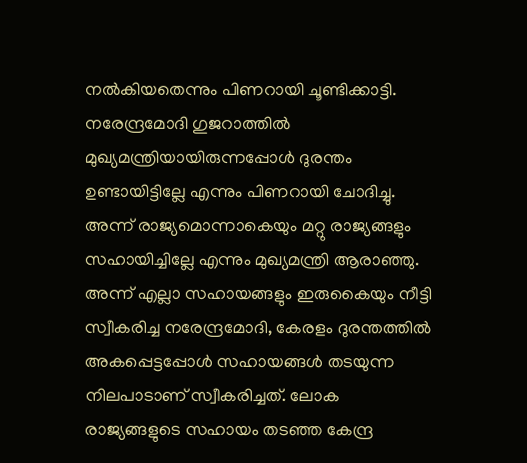നൽകിയതെന്നും പിണറായി ചൂണ്ടിക്കാട്ടി. നരേന്ദ്രമോദി ഗുജറാത്തിൽ മുഖ്യമന്ത്രിയായിരുന്നപ്പോൾ ദുരന്തം ഉണ്ടായിട്ടില്ലേ എന്നും പിണറായി ചോദിച്ചു. അന്ന് രാജ്യമൊന്നാകെയും മറ്റു രാജ്യങ്ങളും സഹായിച്ചില്ലേ എന്നും മുഖ്യമന്ത്രി ആരാഞ്ഞു. അന്ന് എല്ലാ സഹായങ്ങളും ഇരുകൈയും നീട്ടി സ്വീകരിച്ച നരേന്ദ്രമോദി, കേരളം ദുരന്തത്തിൽ അകപ്പെട്ടപ്പോൾ സഹായങ്ങൾ തടയുന്ന നിലപാടാണ് സ്വീകരിച്ചത്. ലോക രാജ്യങ്ങളുടെ സഹായം തടഞ്ഞ കേന്ദ്ര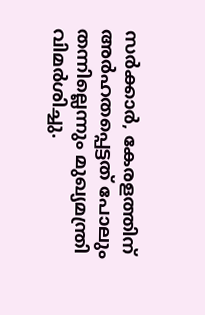സർക്കാർ, കേരളത്തിന് അർഹതപ്പെട്ടത് പോലും തന്നില്ലെന്നും മുഖ്യമന്ത്രി വിമ‍ർശിച്ചു.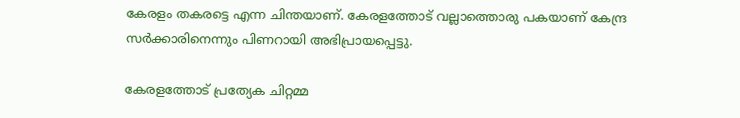കേരളം തകരട്ടെ എന്ന ചിന്തയാണ്. കേരളത്തോട് വല്ലാത്തൊരു പകയാണ് കേന്ദ്ര സർക്കാരിനെന്നും പിണറായി അഭിപ്രായപ്പെട്ടു.

കേരളത്തോട് പ്രത്യേക ചിറ്റമ്മ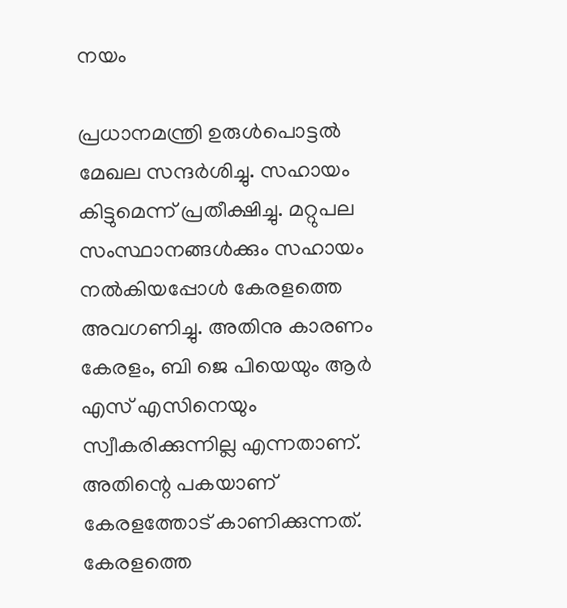നയം

പ്രധാനമന്ത്രി ഉരുൾപൊട്ടൽ മേഖല സന്ദർശിച്ചു. സഹായം കിട്ടുമെന്ന് പ്രതീക്ഷിച്ചു. മറ്റുപല സംസ്ഥാനങ്ങൾക്കും സഹായം നൽകിയപ്പോൾ കേരളത്തെ അവഗണിച്ചു. അതിനു കാരണം കേരളം, ബി ജെ പിയെയും ആർ എസ് എസിനെയും സ്വീകരിക്കുന്നില്ല എന്നതാണ്. അതിന്റെ പകയാണ് കേരളത്തോട് കാണിക്കുന്നത്. കേരളത്തെ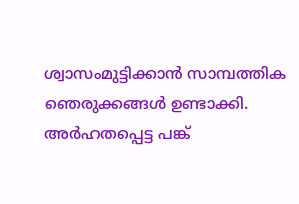ശ്വാസംമുട്ടിക്കാൻ സാമ്പത്തിക ഞെരുക്കങ്ങൾ ഉണ്ടാക്കി. അർഹതപ്പെട്ട പങ്ക്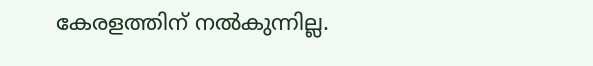കേരളത്തിന് നൽകുന്നില്ല.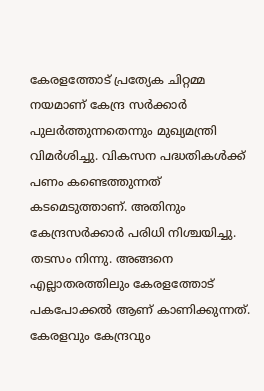കേരളത്തോട് പ്രത്യേക ചിറ്റമ്മ നയമാണ് കേന്ദ്ര സർക്കാർ പുലർത്തുന്നതെന്നും മുഖ്യമന്ത്രി വിമർശിച്ചു. വികസന പദ്ധതികൾക്ക് പണം കണ്ടെത്തുന്നത് കടമെടുത്താണ്. അതിനും കേന്ദ്രസർക്കാർ പരിധി നിശ്ചയിച്ചു. തടസം നിന്നു. അങ്ങനെ എല്ലാതരത്തിലും കേരളത്തോട് പകപോക്കൽ ആണ് കാണിക്കുന്നത്. കേരളവും കേന്ദ്രവും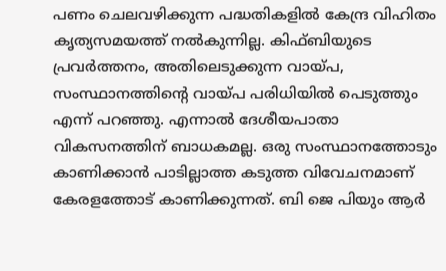പണം ചെലവഴിക്കുന്ന പദ്ധതികളിൽ കേന്ദ്ര വിഹിതം കൃത്യസമയത്ത് നൽകുന്നില്ല. കിഫ്‌ബിയുടെ പ്രവർത്തനം, അതിലെടുക്കുന്ന വായ്പ, സംസ്ഥാനത്തിന്റെ വായ്പ പരിധിയിൽ പെടുത്തും എന്ന് പറഞ്ഞു. എന്നാൽ ദേശീയപാതാ വികസനത്തിന് ബാധകമല്ല. ഒരു സംസ്ഥാനത്തോടും കാണിക്കാൻ പാടില്ലാത്ത കടുത്ത വിവേചനമാണ് കേരളത്തോട് കാണിക്കുന്നത്. ബി ജെ പിയും ആർ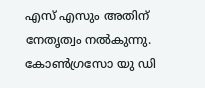എസ് എസും അതിന് നേതൃത്വം നൽകുന്നു. കോൺഗ്രസോ യു ഡി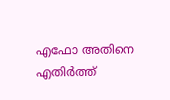എഫോ അതിനെ എതിർത്ത്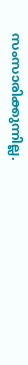സംസാരിക്കുന്നില്ല.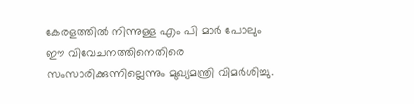കേരളത്തിൽ നിന്നുള്ള എം പി മാർ പോലും ഈ വിവേചനത്തിനെതിരെ സംസാരിക്കുന്നില്ലെന്നും മുഖ്യമന്ത്രി വിമർശിച്ചു.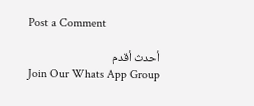Post a Comment

أحدث أقدم
Join Our Whats App Group